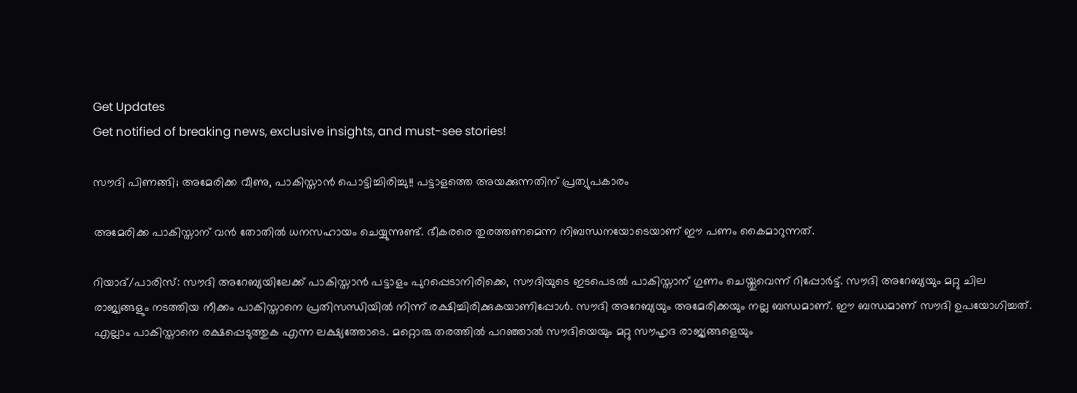Get Updates
Get notified of breaking news, exclusive insights, and must-see stories!

സൗദി പിണങ്ങി; അമേരിക്ക വീണു, പാകിസ്താന്‍ പൊട്ടിച്ചിരിച്ചു!! പട്ടാളത്തെ അയക്കുന്നതിന് പ്രത്യുപകാരം

അമേരിക്ക പാകിസ്താന് വന്‍ തോതില്‍ ധനസഹായം ചെയ്യുന്നുണ്ട്. ഭീകരരെ തുരത്തണമെന്ന നിബന്ധനയോടെയാണ് ഈ പണം കൈമാറുന്നത്.

റിയാദ്/പാരിസ്: സൗദി അറേബ്യയിലേക്ക് പാകിസ്താന്‍ പട്ടാളം പുറപ്പെടാനിരിക്കെ, സൗദിയുടെ ഇടപെടല്‍ പാകിസ്താന് ഗുണം ചെയ്തുവെന്ന് റിപ്പോര്‍ട്ട്. സൗദി അറേബ്യയും മറ്റു ചില രാജ്യങ്ങളും നടത്തിയ നീക്കം പാകിസ്താനെ പ്രതിസന്ധിയില്‍ നിന്ന് രക്ഷിച്ചിരിക്കുകയാണിപ്പോള്‍. സൗദി അറേബ്യയും അമേരിക്കയും നല്ല ബന്ധമാണ്. ഈ ബന്ധമാണ് സൗദി ഉപയോഗിച്ചത്. എല്ലാം പാകിസ്താനെ രക്ഷപ്പെടുത്തുക എന്ന ലക്ഷ്യത്തോടെ. മറ്റൊരു തരത്തില്‍ പറഞ്ഞാല്‍ സൗദിയെയും മറ്റു സൗഹൃദ രാജ്യങ്ങളെയും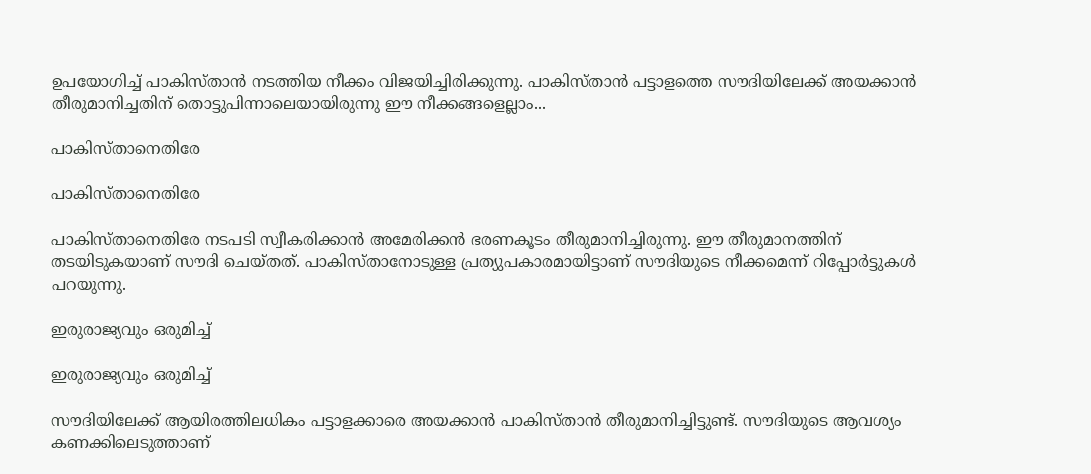ഉപയോഗിച്ച് പാകിസ്താന്‍ നടത്തിയ നീക്കം വിജയിച്ചിരിക്കുന്നു. പാകിസ്താന്‍ പട്ടാളത്തെ സൗദിയിലേക്ക് അയക്കാന്‍ തീരുമാനിച്ചതിന് തൊട്ടുപിന്നാലെയായിരുന്നു ഈ നീക്കങ്ങളെല്ലാം...

പാകിസ്താനെതിരേ

പാകിസ്താനെതിരേ

പാകിസ്താനെതിരേ നടപടി സ്വീകരിക്കാന്‍ അമേരിക്കന്‍ ഭരണകൂടം തീരുമാനിച്ചിരുന്നു. ഈ തീരുമാനത്തിന് തടയിടുകയാണ് സൗദി ചെയ്തത്. പാകിസ്താനോടുള്ള പ്രത്യുപകാരമായിട്ടാണ് സൗദിയുടെ നീക്കമെന്ന് റിപ്പോര്‍ട്ടുകള്‍ പറയുന്നു.

ഇരുരാജ്യവും ഒരുമിച്ച്

ഇരുരാജ്യവും ഒരുമിച്ച്

സൗദിയിലേക്ക് ആയിരത്തിലധികം പട്ടാളക്കാരെ അയക്കാന്‍ പാകിസ്താന്‍ തീരുമാനിച്ചിട്ടുണ്ട്. സൗദിയുടെ ആവശ്യം കണക്കിലെടുത്താണ്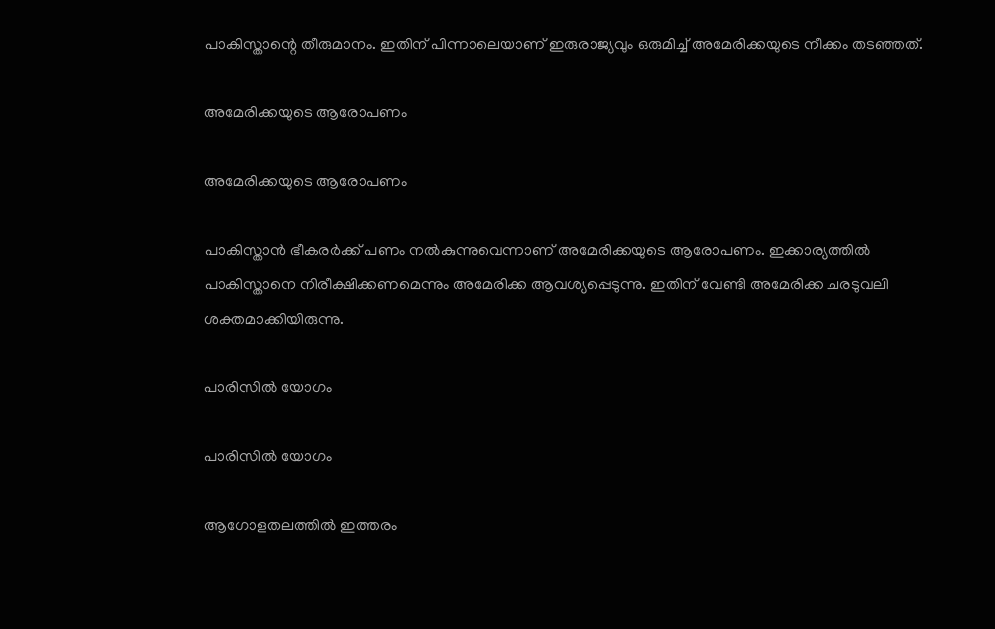പാകിസ്താന്റെ തീരുമാനം. ഇതിന് പിന്നാലെയാണ് ഇരുരാജ്യവും ഒരുമിച്ച് അമേരിക്കയുടെ നീക്കം തടഞ്ഞത്.

അമേരിക്കയുടെ ആരോപണം

അമേരിക്കയുടെ ആരോപണം

പാകിസ്താന്‍ ഭീകരര്‍ക്ക് പണം നല്‍കുന്നുവെന്നാണ് അമേരിക്കയുടെ ആരോപണം. ഇക്കാര്യത്തില്‍ പാകിസ്താനെ നിരീക്ഷിക്കണമെന്നും അമേരിക്ക ആവശ്യപ്പെടുന്നു. ഇതിന് വേണ്ടി അമേരിക്ക ചരടുവലി ശക്തമാക്കിയിരുന്നു.

പാരിസില്‍ യോഗം

പാരിസില്‍ യോഗം

ആഗോളതലത്തില്‍ ഇത്തരം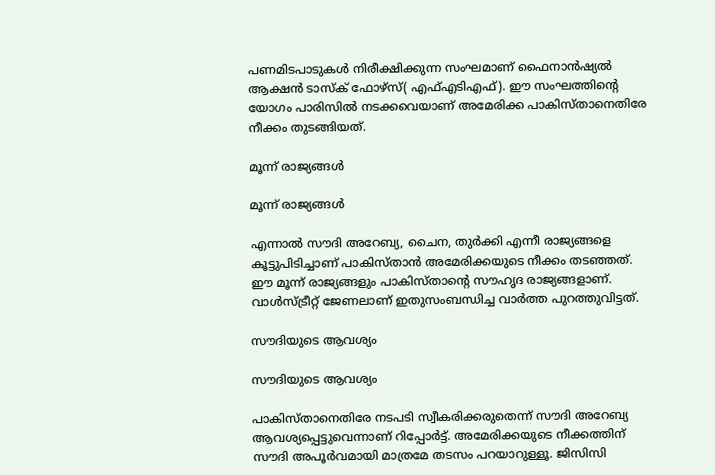പണമിടപാടുകള്‍ നിരീക്ഷിക്കുന്ന സംഘമാണ് ഫൈനാന്‍ഷ്യല്‍ ആക്ഷന്‍ ടാസ്‌ക് ഫോഴ്‌സ്( എഫ്എടിഎഫ്). ഈ സംഘത്തിന്റെ യോഗം പാരിസില്‍ നടക്കവെയാണ് അമേരിക്ക പാകിസ്താനെതിരേ നീക്കം തുടങ്ങിയത്.

മൂന്ന് രാജ്യങ്ങള്‍

മൂന്ന് രാജ്യങ്ങള്‍

എന്നാല്‍ സൗദി അറേബ്യ, ചൈന, തുര്‍ക്കി എന്നീ രാജ്യങ്ങളെ കൂട്ടുപിടിച്ചാണ് പാകിസ്താന്‍ അമേരിക്കയുടെ നീക്കം തടഞ്ഞത്. ഈ മൂന്ന് രാജ്യങ്ങളും പാകിസ്താന്റെ സൗഹൃദ രാജ്യങ്ങളാണ്. വാള്‍സ്ട്രീറ്റ് ജേണലാണ് ഇതുസംബന്ധിച്ച വാര്‍ത്ത പുറത്തുവിട്ടത്.

സൗദിയുടെ ആവശ്യം

സൗദിയുടെ ആവശ്യം

പാകിസ്താനെതിരേ നടപടി സ്വീകരിക്കരുതെന്ന് സൗദി അറേബ്യ ആവശ്യപ്പെട്ടുവെന്നാണ് റിപ്പോര്‍ട്ട്. അമേരിക്കയുടെ നീക്കത്തിന് സൗദി അപൂര്‍വമായി മാത്രമേ തടസം പറയാറുള്ളൂ. ജിസിസി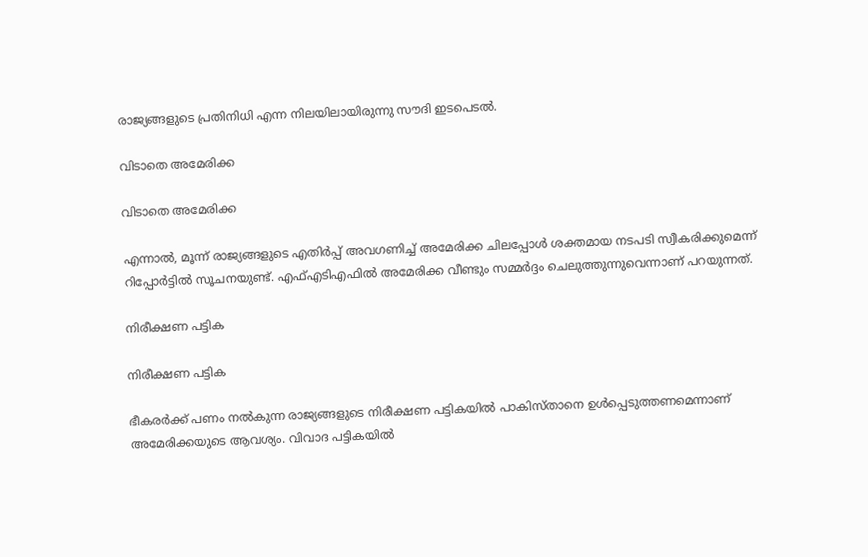രാജ്യങ്ങളുടെ പ്രതിനിധി എന്ന നിലയിലായിരുന്നു സൗദി ഇടപെടല്‍.

വിടാതെ അമേരിക്ക

വിടാതെ അമേരിക്ക

എന്നാല്‍, മൂന്ന് രാജ്യങ്ങളുടെ എതിര്‍പ്പ് അവഗണിച്ച് അമേരിക്ക ചിലപ്പോള്‍ ശക്തമായ നടപടി സ്വീകരിക്കുമെന്ന് റിപ്പോര്‍ട്ടില്‍ സൂചനയുണ്ട്. എഫ്എടിഎഫില്‍ അമേരിക്ക വീണ്ടും സമ്മര്‍ദ്ദം ചെലുത്തുന്നുവെന്നാണ് പറയുന്നത്.

നിരീക്ഷണ പട്ടിക

നിരീക്ഷണ പട്ടിക

ഭീകരര്‍ക്ക് പണം നല്‍കുന്ന രാജ്യങ്ങളുടെ നിരീക്ഷണ പട്ടികയില്‍ പാകിസ്താനെ ഉള്‍പ്പെടുത്തണമെന്നാണ് അമേരിക്കയുടെ ആവശ്യം. വിവാദ പട്ടികയില്‍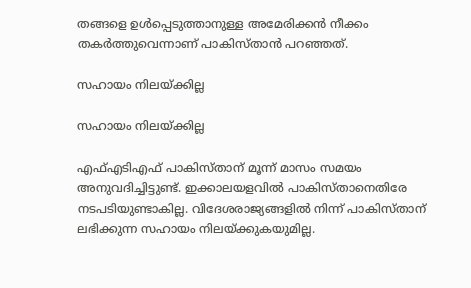തങ്ങളെ ഉള്‍പ്പെടുത്താനുള്ള അമേരിക്കന്‍ നീക്കം തകര്‍ത്തുവെന്നാണ് പാകിസ്താന്‍ പറഞ്ഞത്.

സഹായം നിലയ്ക്കില്ല

സഹായം നിലയ്ക്കില്ല

എഫ്എടിഎഫ് പാകിസ്താന് മൂന്ന് മാസം സമയം അനുവദിച്ചിട്ടുണ്ട്. ഇക്കാലയളവില്‍ പാകിസ്താനെതിരേ നടപടിയുണ്ടാകില്ല. വിദേശരാജ്യങ്ങളില്‍ നിന്ന് പാകിസ്താന് ലഭിക്കുന്ന സഹായം നിലയ്ക്കുകയുമില്ല.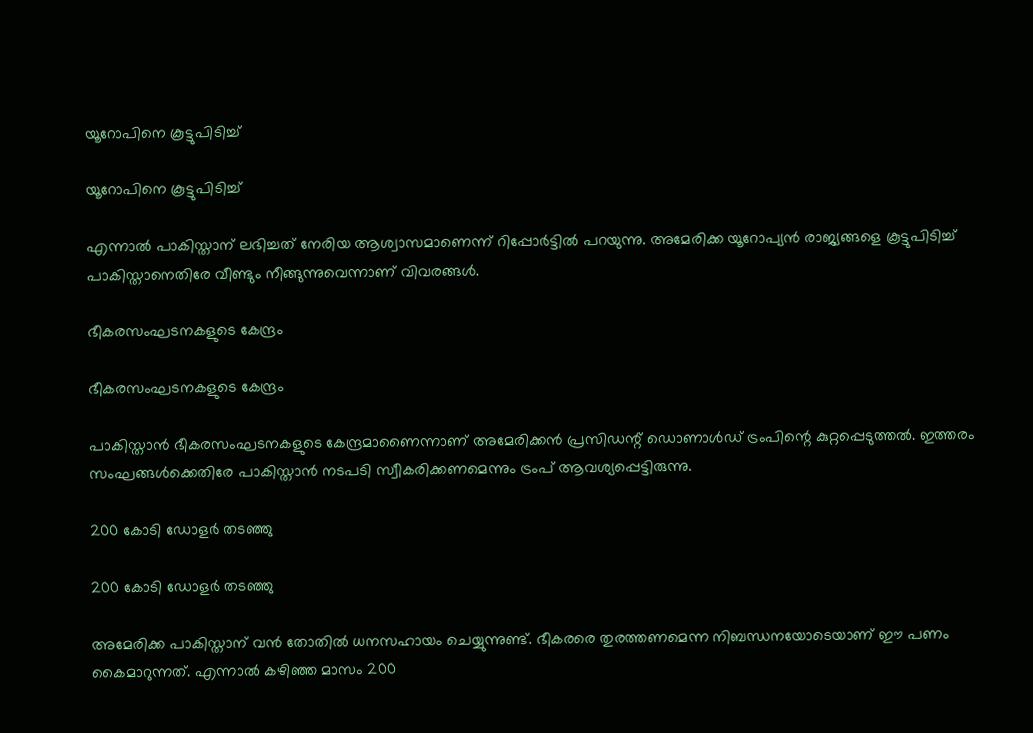യൂറോപിനെ കൂട്ടുപിടിച്ച്

യൂറോപിനെ കൂട്ടുപിടിച്ച്

എന്നാല്‍ പാകിസ്താന് ലഭിച്ചത് നേരിയ ആശ്വാസമാണെന്ന് റിപ്പോര്‍ട്ടില്‍ പറയുന്നു. അമേരിക്ക യൂറോപ്യന്‍ രാജ്യങ്ങളെ കൂട്ടുപിടിച്ച് പാകിസ്താനെതിരേ വീണ്ടും നീങ്ങുന്നുവെന്നാണ് വിവരങ്ങള്‍.

ഭീകരസംഘടനകളുടെ കേന്ദ്രം

ഭീകരസംഘടനകളുടെ കേന്ദ്രം

പാകിസ്താന്‍ ഭീകരസംഘടനകളുടെ കേന്ദ്രമാണൈന്നാണ് അമേരിക്കന്‍ പ്രസിഡന്റ് ഡൊണാള്‍ഡ് ട്രംപിന്റെ കുറ്റപ്പെടുത്തല്‍. ഇത്തരം സംഘങ്ങള്‍ക്കെതിരേ പാകിസ്താന്‍ നടപടി സ്വീകരിക്കണമെന്നും ട്രംപ് ആവശ്യപ്പെട്ടിരുന്നു.

200 കോടി ഡോളര്‍ തടഞ്ഞു

200 കോടി ഡോളര്‍ തടഞ്ഞു

അമേരിക്ക പാകിസ്താന് വന്‍ തോതില്‍ ധനസഹായം ചെയ്യുന്നുണ്ട്. ഭീകരരെ തുരത്തണമെന്ന നിബന്ധനയോടെയാണ് ഈ പണം കൈമാറുന്നത്. എന്നാല്‍ കഴിഞ്ഞ മാസം 200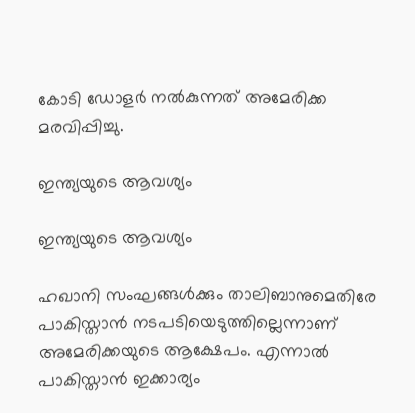കോടി ഡോളര്‍ നല്‍കുന്നത് അമേരിക്ക മരവിപ്പിച്ചു.

ഇന്ത്യയുടെ ആവശ്യം

ഇന്ത്യയുടെ ആവശ്യം

ഹഖാനി സംഘങ്ങള്‍ക്കും താലിബാനുമെതിരേ പാകിസ്താന്‍ നടപടിയെടുത്തില്ലെന്നാണ് അമേരിക്കയുടെ ആക്ഷേപം. എന്നാല്‍ പാകിസ്താന്‍ ഇക്കാര്യം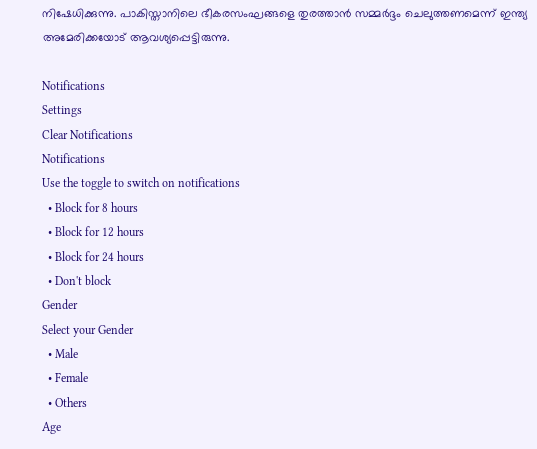നിഷേധിക്കുന്നു. പാകിസ്താനിലെ ഭീകരസംഘങ്ങളെ തുരത്താന്‍ സമ്മര്‍ദ്ദം ചെലുത്തണമെന്ന് ഇന്ത്യ അമേരിക്കയോട് ആവശ്യപ്പെട്ടിരുന്നു.

Notifications
Settings
Clear Notifications
Notifications
Use the toggle to switch on notifications
  • Block for 8 hours
  • Block for 12 hours
  • Block for 24 hours
  • Don't block
Gender
Select your Gender
  • Male
  • Female
  • Others
Age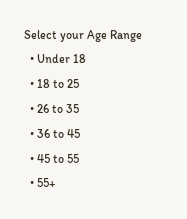Select your Age Range
  • Under 18
  • 18 to 25
  • 26 to 35
  • 36 to 45
  • 45 to 55
  • 55+